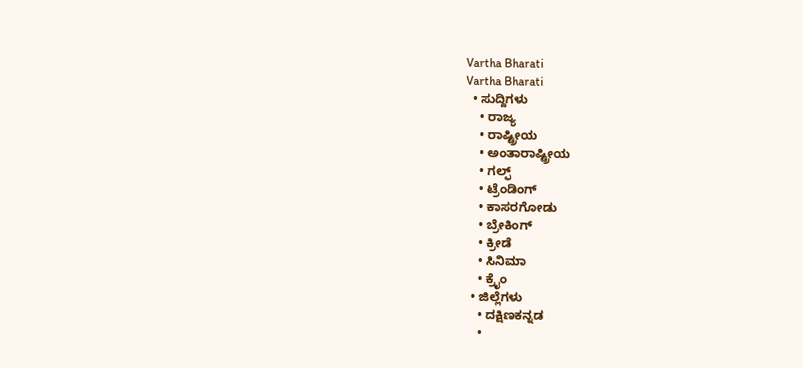Vartha Bharati
Vartha Bharati
  • ಸುದ್ದಿಗಳು
    • ರಾಜ್ಯ
    • ರಾಷ್ಟ್ರೀಯ
    • ಅಂತಾರಾಷ್ಟ್ರೀಯ
    • ಗಲ್ಫ್
    • ಟ್ರೆಂಡಿಂಗ್
    • ಕಾಸರಗೋಡು
    • ಬ್ರೇಕಿಂಗ್
    • ಕ್ರೀಡೆ
    • ಸಿನಿಮಾ
    • ಕ್ರೈಂ
  • ಜಿಲ್ಲೆಗಳು
    • ದಕ್ಷಿಣಕನ್ನಡ
    •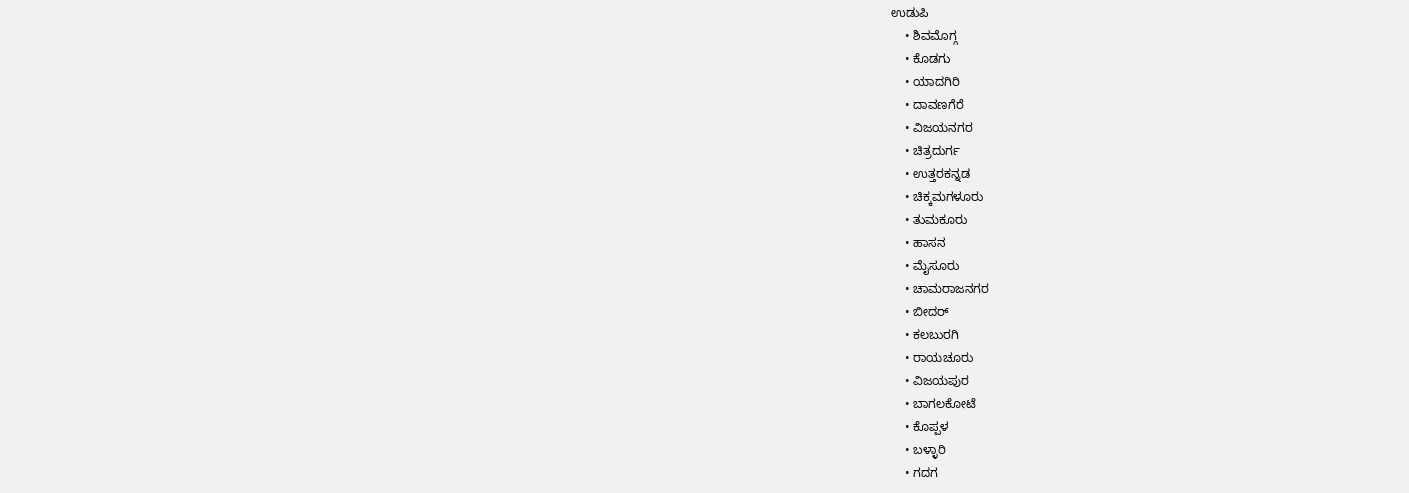ಉಡುಪಿ
    • ಶಿವಮೊಗ್ಗ
    • ಕೊಡಗು
    • ಯಾದಗಿರಿ
    • ದಾವಣಗೆರೆ
    • ವಿಜಯನಗರ
    • ಚಿತ್ರದುರ್ಗ
    • ಉತ್ತರಕನ್ನಡ
    • ಚಿಕ್ಕಮಗಳೂರು
    • ತುಮಕೂರು
    • ಹಾಸನ
    • ಮೈಸೂರು
    • ಚಾಮರಾಜನಗರ
    • ಬೀದರ್‌
    • ಕಲಬುರಗಿ
    • ರಾಯಚೂರು
    • ವಿಜಯಪುರ
    • ಬಾಗಲಕೋಟೆ
    • ಕೊಪ್ಪಳ
    • ಬಳ್ಳಾರಿ
    • ಗದಗ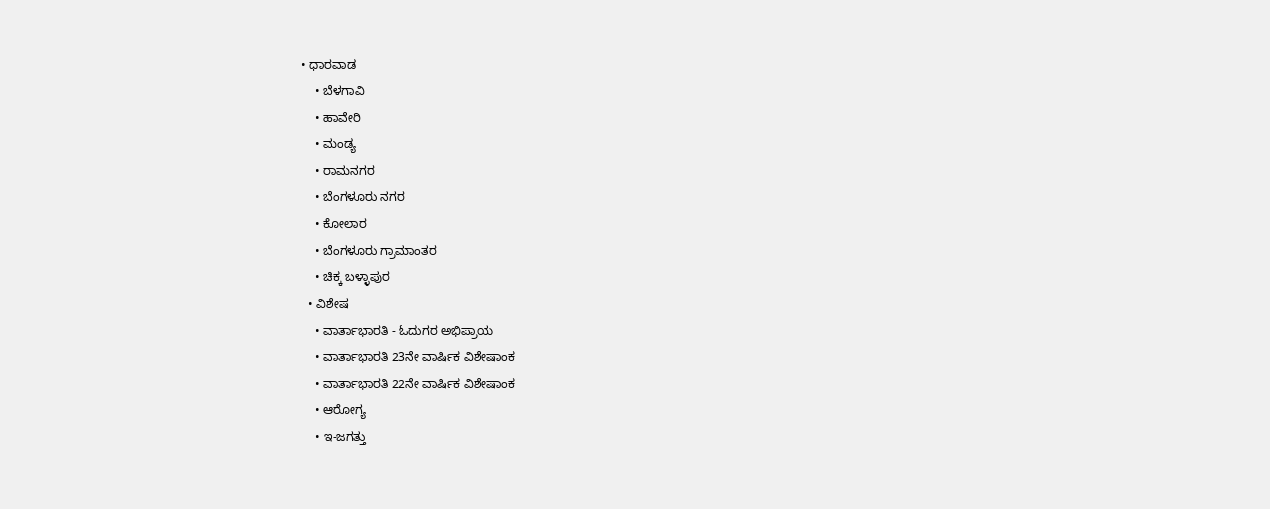• ಧಾರವಾಡ‌
    • ಬೆಳಗಾವಿ
    • ಹಾವೇರಿ
    • ಮಂಡ್ಯ
    • ರಾಮನಗರ
    • ಬೆಂಗಳೂರು ನಗರ
    • ಕೋಲಾರ
    • ಬೆಂಗಳೂರು ಗ್ರಾಮಾಂತರ
    • ಚಿಕ್ಕ ಬಳ್ಳಾಪುರ
  • ವಿಶೇಷ
    • ವಾರ್ತಾಭಾರತಿ - ಓದುಗರ ಅಭಿಪ್ರಾಯ
    • ವಾರ್ತಾಭಾರತಿ 23ನೇ ವಾರ್ಷಿಕ ವಿಶೇಷಾಂಕ
    • ವಾರ್ತಾಭಾರತಿ 22ನೇ ವಾರ್ಷಿಕ ವಿಶೇಷಾಂಕ
    • ಆರೋಗ್ಯ
    • ಇ-ಜಗತ್ತು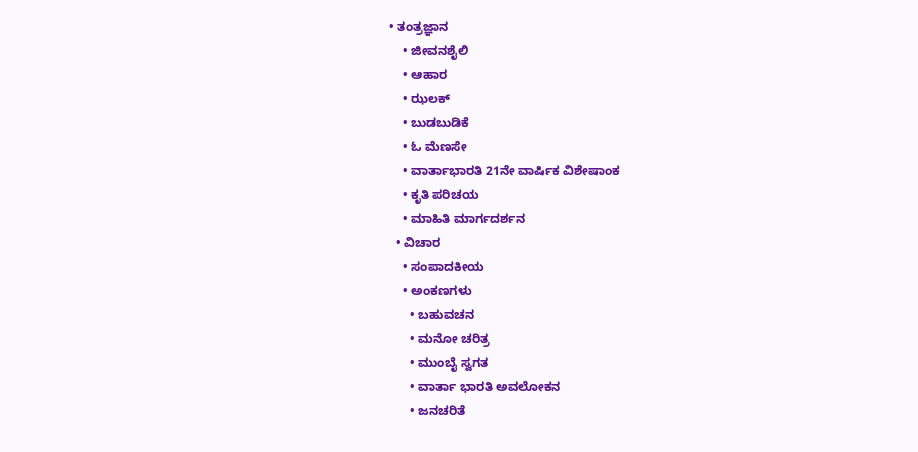• ತಂತ್ರಜ್ಞಾನ
    • ಜೀವನಶೈಲಿ
    • ಆಹಾರ
    • ಝಲಕ್
    • ಬುಡಬುಡಿಕೆ
    • ಓ ಮೆಣಸೇ
    • ವಾರ್ತಾಭಾರತಿ 21ನೇ ವಾರ್ಷಿಕ ವಿಶೇಷಾಂಕ
    • ಕೃತಿ ಪರಿಚಯ
    • ಮಾಹಿತಿ ಮಾರ್ಗದರ್ಶನ
  • ವಿಚಾರ
    • ಸಂಪಾದಕೀಯ
    • ಅಂಕಣಗಳು
      • ಬಹುವಚನ
      • ಮನೋ ಚರಿತ್ರ
      • ಮುಂಬೈ ಸ್ವಗತ
      • ವಾರ್ತಾ ಭಾರತಿ ಅವಲೋಕನ
      • ಜನಚರಿತೆ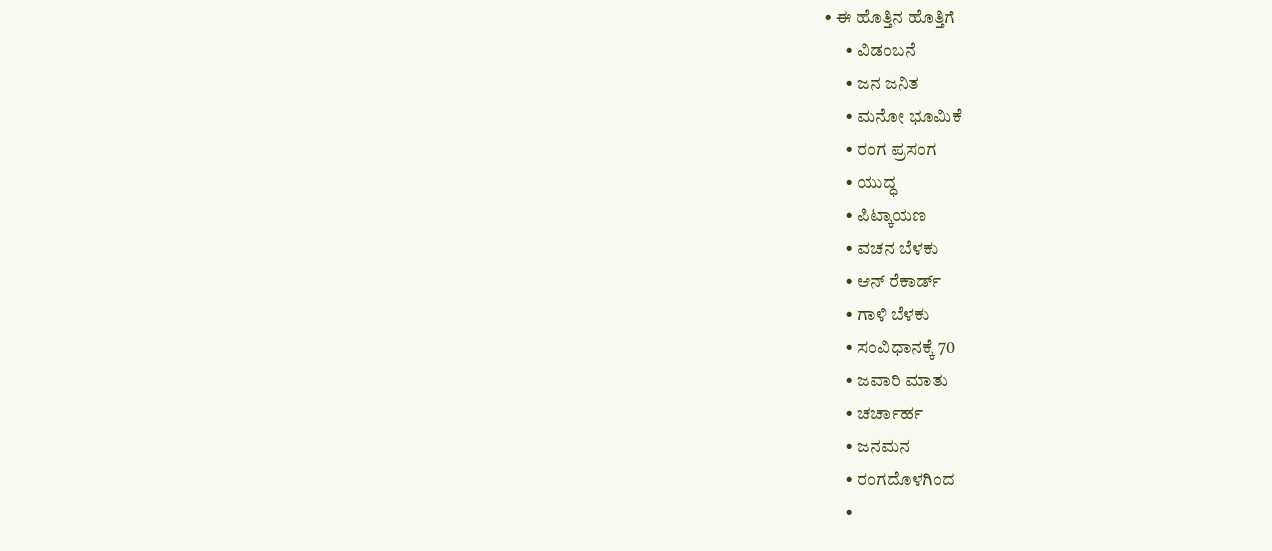• ಈ ಹೊತ್ತಿನ ಹೊತ್ತಿಗೆ
      • ವಿಡಂಬನೆ
      • ಜನ ಜನಿತ
      • ಮನೋ ಭೂಮಿಕೆ
      • ರಂಗ ಪ್ರಸಂಗ
      • ಯುದ್ಧ
      • ಪಿಟ್ಕಾಯಣ
      • ವಚನ ಬೆಳಕು
      • ಆನ್ ರೆಕಾರ್ಡ್
      • ಗಾಳಿ ಬೆಳಕು
      • ಸಂವಿಧಾನಕ್ಕೆ 70
      • ಜವಾರಿ ಮಾತು
      • ಚರ್ಚಾರ್ಹ
      • ಜನಮನ
      • ರಂಗದೊಳಗಿಂದ
      •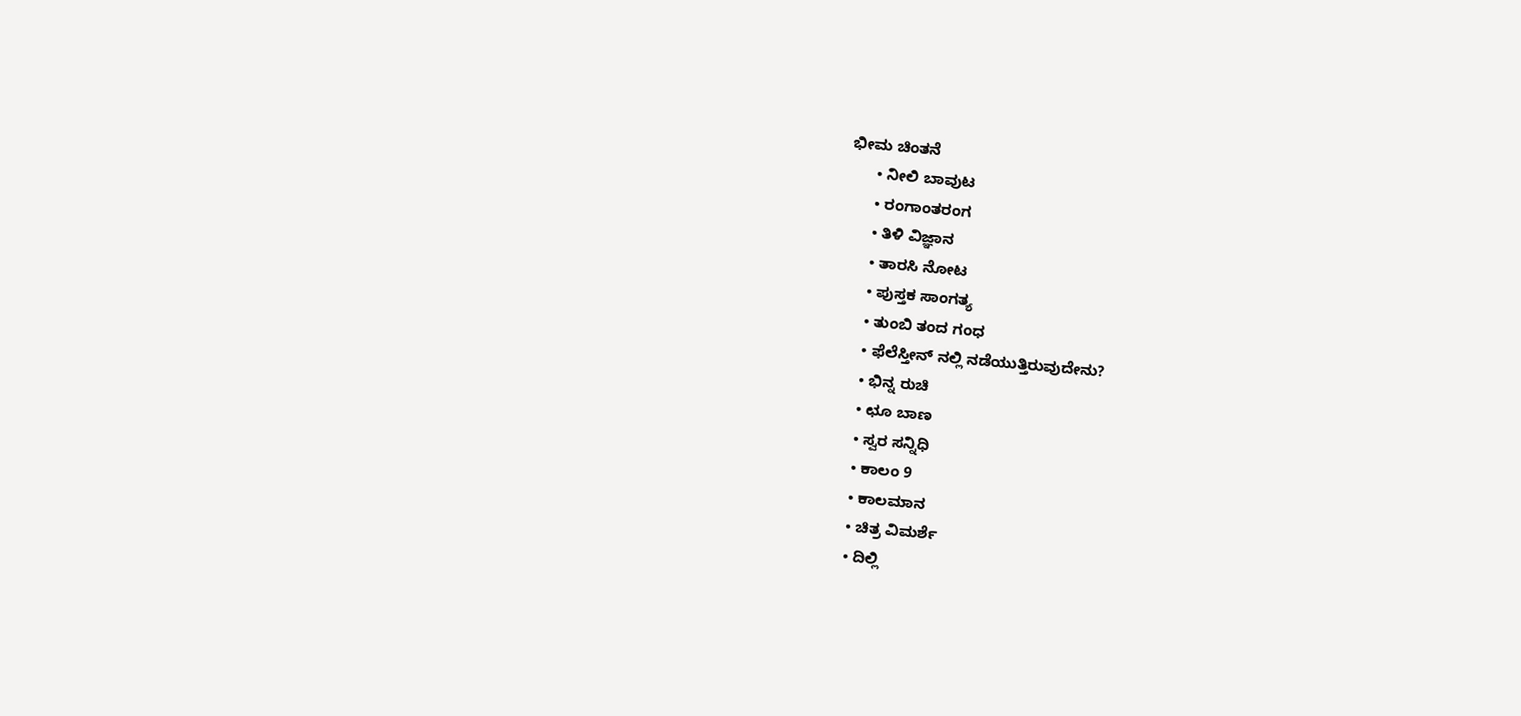ಭೀಮ ಚಿಂತನೆ
      • ನೀಲಿ ಬಾವುಟ
      • ರಂಗಾಂತರಂಗ
      • ತಿಳಿ ವಿಜ್ಞಾನ
      • ತಾರಸಿ ನೋಟ
      • ಪುಸ್ತಕ ಸಾಂಗತ್ಯ
      • ತುಂಬಿ ತಂದ ಗಂಧ
      • ಫೆಲೆಸ್ತೀನ್ ‌ನಲ್ಲಿ ನಡೆಯುತ್ತಿರುವುದೇನು?
      • ಭಿನ್ನ ರುಚಿ
      • ಛೂ ಬಾಣ
      • ಸ್ವರ ಸನ್ನಿಧಿ
      • ಕಾಲಂ 9
      • ಕಾಲಮಾನ
      • ಚಿತ್ರ ವಿಮರ್ಶೆ
      • ದಿಲ್ಲಿ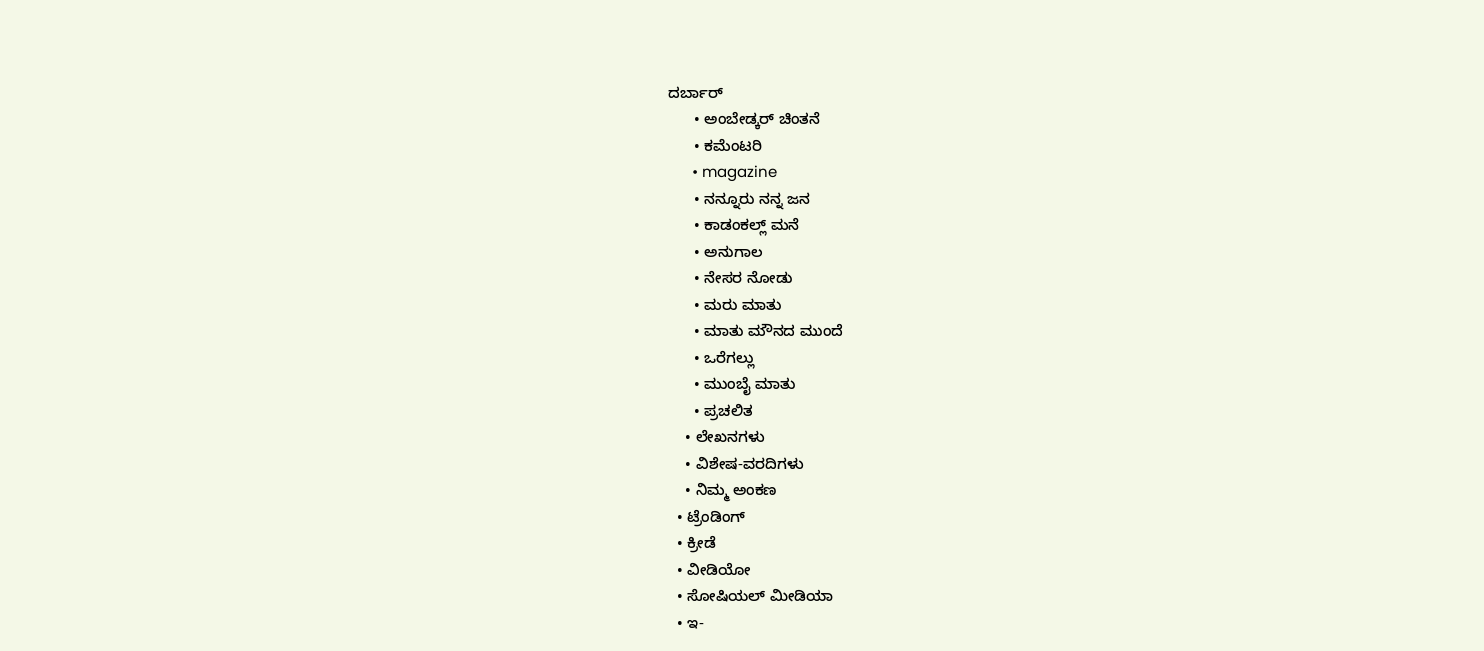ದರ್ಬಾರ್
      • ಅಂಬೇಡ್ಕರ್ ಚಿಂತನೆ
      • ಕಮೆಂಟರಿ
      • magazine
      • ನನ್ನೂರು ನನ್ನ ಜನ
      • ಕಾಡಂಕಲ್ಲ್ ಮನೆ
      • ಅನುಗಾಲ
      • ನೇಸರ ನೋಡು
      • ಮರು ಮಾತು
      • ಮಾತು ಮೌನದ ಮುಂದೆ
      • ಒರೆಗಲ್ಲು
      • ಮುಂಬೈ ಮಾತು
      • ಪ್ರಚಲಿತ
    • ಲೇಖನಗಳು
    • ವಿಶೇಷ-ವರದಿಗಳು
    • ನಿಮ್ಮ ಅಂಕಣ
  • ಟ್ರೆಂಡಿಂಗ್
  • ಕ್ರೀಡೆ
  • ವೀಡಿಯೋ
  • ಸೋಷಿಯಲ್ ಮೀಡಿಯಾ
  • ಇ-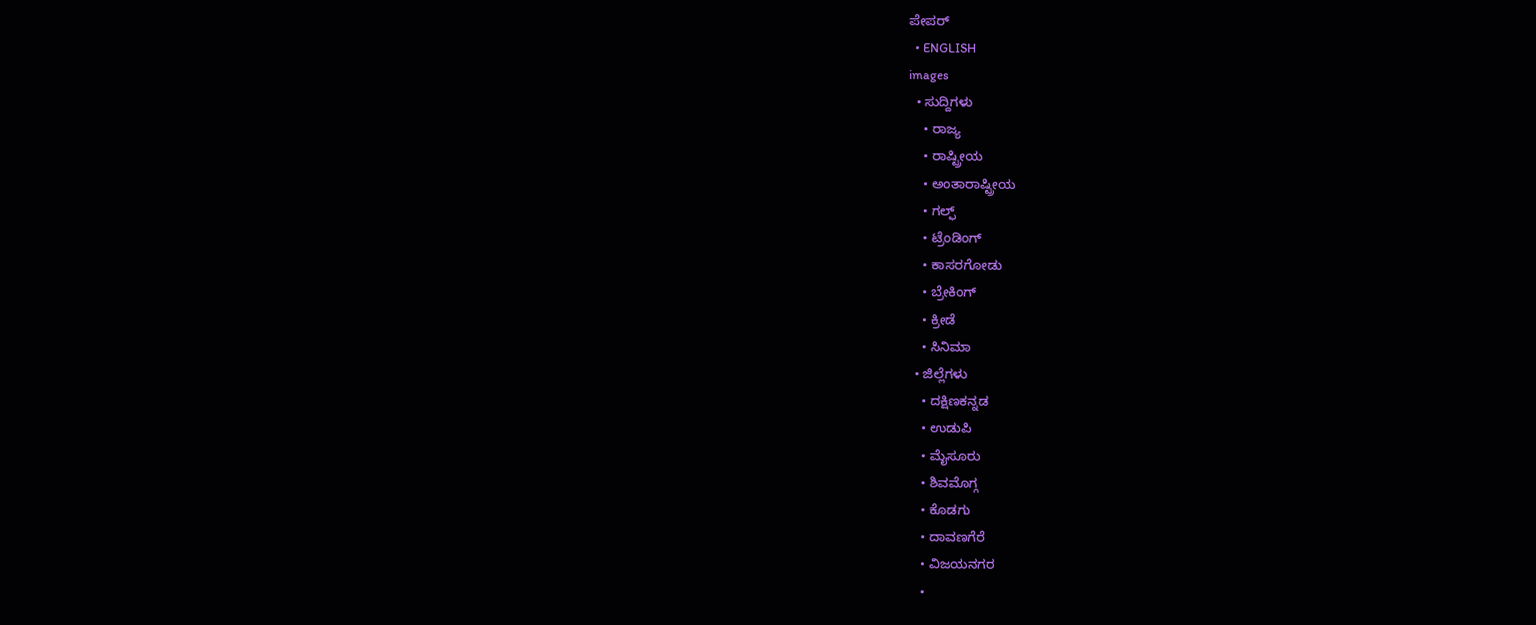ಪೇಪರ್
  • ENGLISH
images
  • ಸುದ್ದಿಗಳು
    • ರಾಜ್ಯ
    • ರಾಷ್ಟ್ರೀಯ
    • ಅಂತಾರಾಷ್ಟ್ರೀಯ
    • ಗಲ್ಫ್
    • ಟ್ರೆಂಡಿಂಗ್
    • ಕಾಸರಗೋಡು
    • ಬ್ರೇಕಿಂಗ್
    • ಕ್ರೀಡೆ
    • ಸಿನಿಮಾ
  • ಜಿಲ್ಲೆಗಳು
    • ದಕ್ಷಿಣಕನ್ನಡ
    • ಉಡುಪಿ
    • ಮೈಸೂರು
    • ಶಿವಮೊಗ್ಗ
    • ಕೊಡಗು
    • ದಾವಣಗೆರೆ
    • ವಿಜಯನಗರ
    •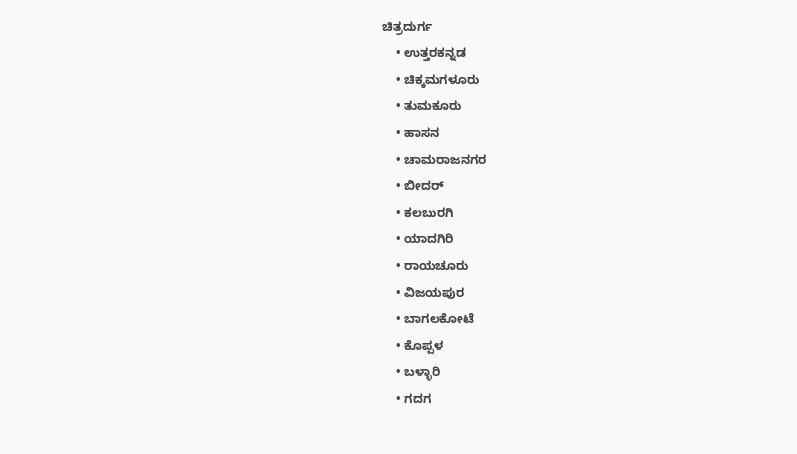ಚಿತ್ರದುರ್ಗ
    • ಉತ್ತರಕನ್ನಡ
    • ಚಿಕ್ಕಮಗಳೂರು
    • ತುಮಕೂರು
    • ಹಾಸನ
    • ಚಾಮರಾಜನಗರ
    • ಬೀದರ್‌
    • ಕಲಬುರಗಿ
    • ಯಾದಗಿರಿ
    • ರಾಯಚೂರು
    • ವಿಜಯಪುರ
    • ಬಾಗಲಕೋಟೆ
    • ಕೊಪ್ಪಳ
    • ಬಳ್ಳಾರಿ
    • ಗದಗ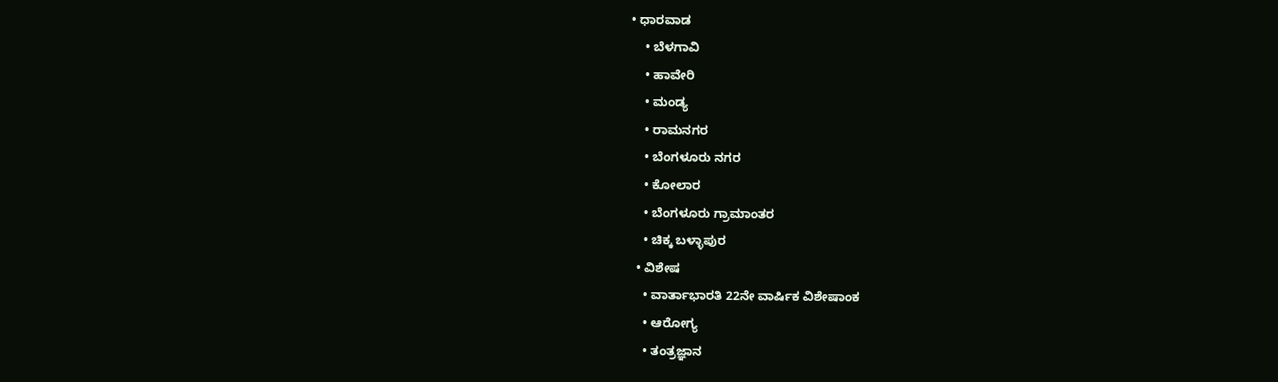• ಧಾರವಾಡ
    • ಬೆಳಗಾವಿ
    • ಹಾವೇರಿ
    • ಮಂಡ್ಯ
    • ರಾಮನಗರ
    • ಬೆಂಗಳೂರು ನಗರ
    • ಕೋಲಾರ
    • ಬೆಂಗಳೂರು ಗ್ರಾಮಾಂತರ
    • ಚಿಕ್ಕ ಬಳ್ಳಾಪುರ
  • ವಿಶೇಷ
    • ವಾರ್ತಾಭಾರತಿ 22ನೇ ವಾರ್ಷಿಕ ವಿಶೇಷಾಂಕ
    • ಆರೋಗ್ಯ
    • ತಂತ್ರಜ್ಞಾನ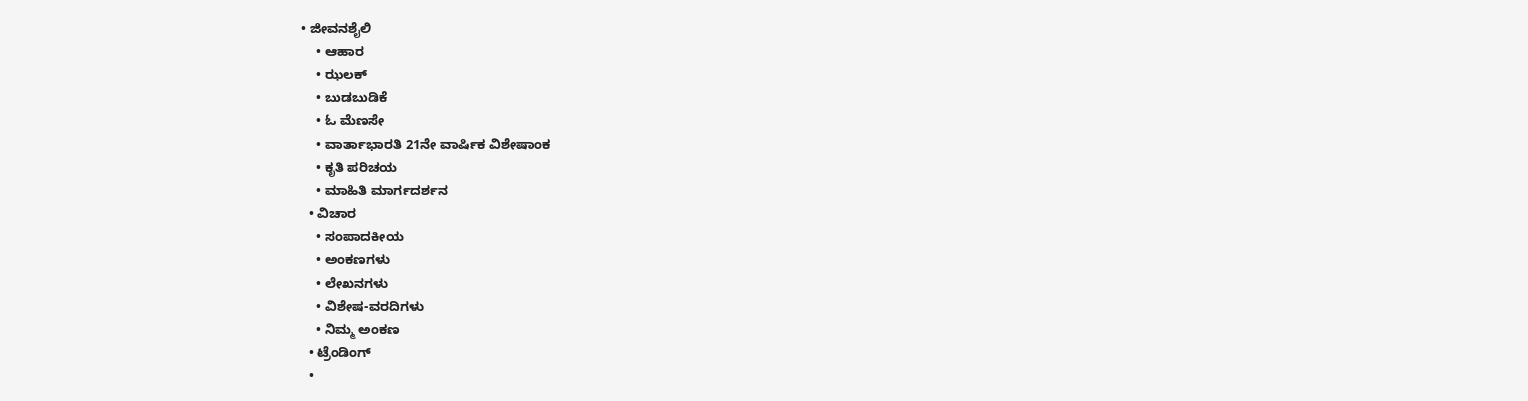• ಜೀವನಶೈಲಿ
    • ಆಹಾರ
    • ಝಲಕ್
    • ಬುಡಬುಡಿಕೆ
    • ಓ ಮೆಣಸೇ
    • ವಾರ್ತಾಭಾರತಿ 21ನೇ ವಾರ್ಷಿಕ ವಿಶೇಷಾಂಕ
    • ಕೃತಿ ಪರಿಚಯ
    • ಮಾಹಿತಿ ಮಾರ್ಗದರ್ಶನ
  • ವಿಚಾರ
    • ಸಂಪಾದಕೀಯ
    • ಅಂಕಣಗಳು
    • ಲೇಖನಗಳು
    • ವಿಶೇಷ-ವರದಿಗಳು
    • ನಿಮ್ಮ ಅಂಕಣ
  • ಟ್ರೆಂಡಿಂಗ್
  •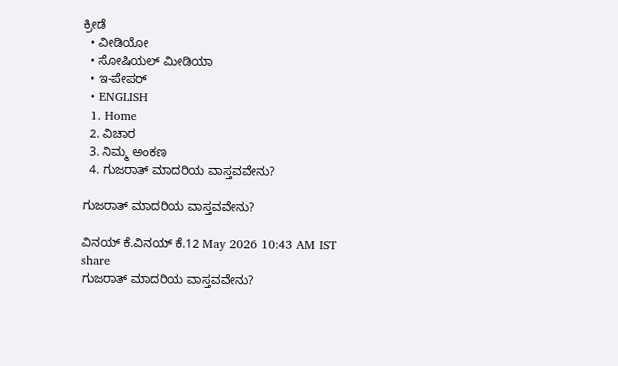ಕ್ರೀಡೆ
  • ವೀಡಿಯೋ
  • ಸೋಷಿಯಲ್ ಮೀಡಿಯಾ
  • ಇ-ಪೇಪರ್
  • ENGLISH
  1. Home
  2. ವಿಚಾರ
  3. ನಿಮ್ಮ ಅಂಕಣ
  4. ಗುಜರಾತ್ ಮಾದರಿಯ ವಾಸ್ತವವೇನು?

ಗುಜರಾತ್ ಮಾದರಿಯ ವಾಸ್ತವವೇನು?

ವಿನಯ್ ಕೆ.ವಿನಯ್ ಕೆ.12 May 2026 10:43 AM IST
share
ಗುಜರಾತ್ ಮಾದರಿಯ ವಾಸ್ತವವೇನು?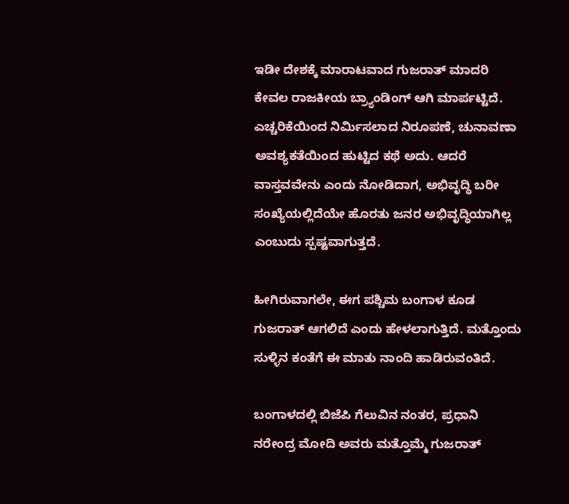ಇಡೀ ದೇಶಕ್ಕೆ ಮಾರಾಟವಾದ ಗುಜರಾತ್ ಮಾದರಿ ಕೇವಲ ರಾಜಕೀಯ ಬ್ರ್ಯಾಂಡಿಂಗ್ ಆಗಿ ಮಾರ್ಪಟ್ಟಿದೆ. ಎಚ್ಚರಿಕೆಯಿಂದ ನಿರ್ಮಿಸಲಾದ ನಿರೂಪಣೆ, ಚುನಾವಣಾ ಅವಶ್ಯಕತೆಯಿಂದ ಹುಟ್ಟಿದ ಕಥೆ ಅದು. ಆದರೆ ವಾಸ್ತವವೇನು ಎಂದು ನೋಡಿದಾಗ, ಅಭಿವೃದ್ಧಿ ಬರೀ ಸಂಖ್ಯೆಯಲ್ಲಿದೆಯೇ ಹೊರತು ಜನರ ಅಭಿವೃದ್ಧಿಯಾಗಿಲ್ಲ ಎಂಬುದು ಸ್ಪಷ್ಟವಾಗುತ್ತದೆ.

ಹೀಗಿರುವಾಗಲೇ, ಈಗ ಪಶ್ಚಿಮ ಬಂಗಾಳ ಕೂಡ ಗುಜರಾತ್ ಆಗಲಿದೆ ಎಂದು ಹೇಳಲಾಗುತ್ತಿದೆ. ಮತ್ತೊಂದು ಸುಳ್ಳಿನ ಕಂತೆಗೆ ಈ ಮಾತು ನಾಂದಿ ಹಾಡಿರುವಂತಿದೆ.

ಬಂಗಾಳದಲ್ಲಿ ಬಿಜೆಪಿ ಗೆಲುವಿನ ನಂತರ, ಪ್ರಧಾನಿ ನರೇಂದ್ರ ಮೋದಿ ಅವರು ಮತ್ತೊಮ್ಮೆ ಗುಜರಾತ್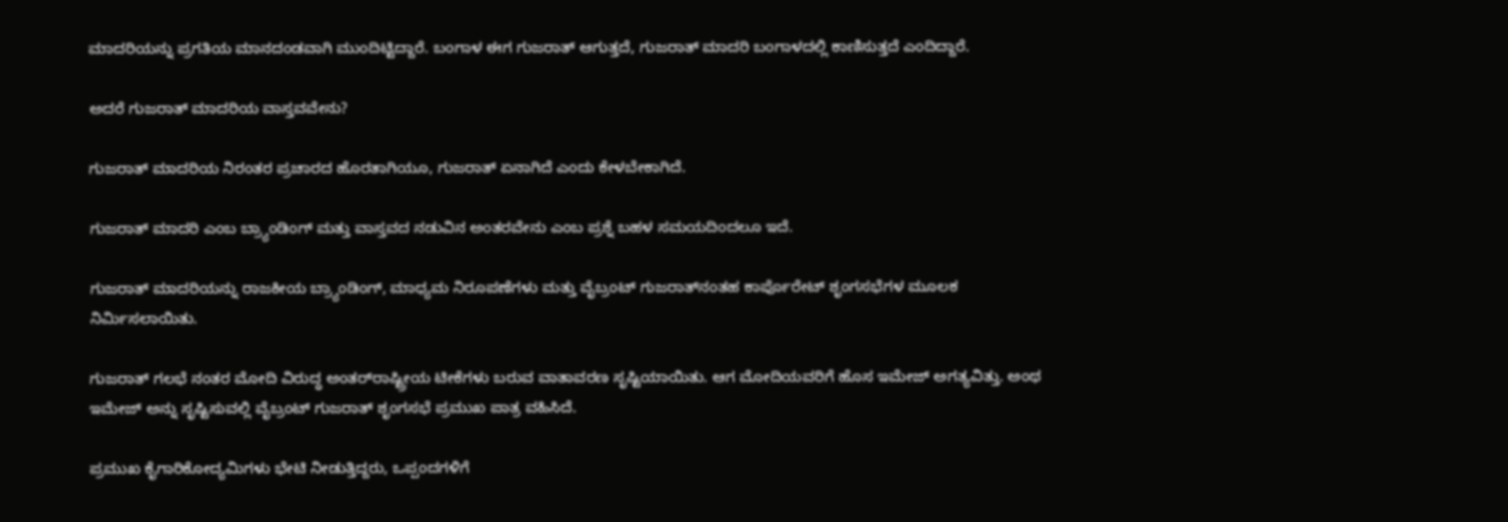ಮಾದರಿಯನ್ನು ಪ್ರಗತಿಯ ಮಾನದಂಡವಾಗಿ ಮುಂದಿಟ್ಟಿದ್ದಾರೆ. ಬಂಗಾಳ ಈಗ ಗುಜರಾತ್ ಆಗುತ್ತದೆ, ಗುಜರಾತ್ ಮಾದರಿ ಬಂಗಾಳದಲ್ಲಿ ಕಾಣಿಸುತ್ತದೆ ಎಂದಿದ್ದಾರೆ.

ಅದರೆ ಗುಜರಾತ್ ಮಾದರಿಯ ವಾಸ್ತವವೇನು?

ಗುಜರಾತ್ ಮಾದರಿಯ ನಿರಂತರ ಪ್ರಚಾರದ ಹೊರತಾಗಿಯೂ, ಗುಜರಾತ್ ಏನಾಗಿದೆ ಎಂದು ಕೇಳಬೇಕಾಗಿದೆ.

ಗುಜರಾತ್ ಮಾದರಿ ಎಂಬ ಬ್ರ್ಯಾಂಡಿಂಗ್ ಮತ್ತು ವಾಸ್ತವದ ನಡುವಿನ ಅಂತರವೇನು ಎಂಬ ಪ್ರಶ್ನೆ ಬಹಳ ಸಮಯದಿಂದಲೂ ಇದೆ.

ಗುಜರಾತ್ ಮಾದರಿಯನ್ನು ರಾಜಕೀಯ ಬ್ರ್ಯಾಂಡಿಂಗ್, ಮಾಧ್ಯಮ ನಿರೂಪಣೆಗಳು ಮತ್ತು ವೈಬ್ರಂಟ್ ಗುಜರಾತ್‌ನಂತಹ ಕಾರ್ಪೊರೇಟ್ ಶೃಂಗಸಭೆಗಳ ಮೂಲಕ ನಿರ್ಮಿಸಲಾಯಿತು.

ಗುಜರಾತ್ ಗಲಭೆ ನಂತರ ಮೋದಿ ವಿರುದ್ಧ ಅಂತರ್‌ರಾಷ್ಟ್ರೀಯ ಟೀಕೆಗಳು ಬರುವ ವಾತಾವರಣ ಸೃಷ್ಟಿಯಾಯಿತು. ಆಗ ಮೋದಿಯವರಿಗೆ ಹೊಸ ಇಮೇಜ್ ಅಗತ್ಯವಿತ್ತು. ಅಂಥ ಇಮೇಜ್ ಅನ್ನು ಸೃಷ್ಟಿಸುವಲ್ಲಿ ವೈಬ್ರಂಟ್ ಗುಜರಾತ್ ಶೃಂಗಸಭೆ ಪ್ರಮುಖ ಪಾತ್ರ ವಹಿಸಿದೆ.

ಪ್ರಮುಖ ಕೈಗಾರಿಕೋದ್ಯಮಿಗಳು ಭೇಟಿ ನೀಡುತ್ತಿದ್ದರು, ಒಪ್ಪಂದಗಳಿಗೆ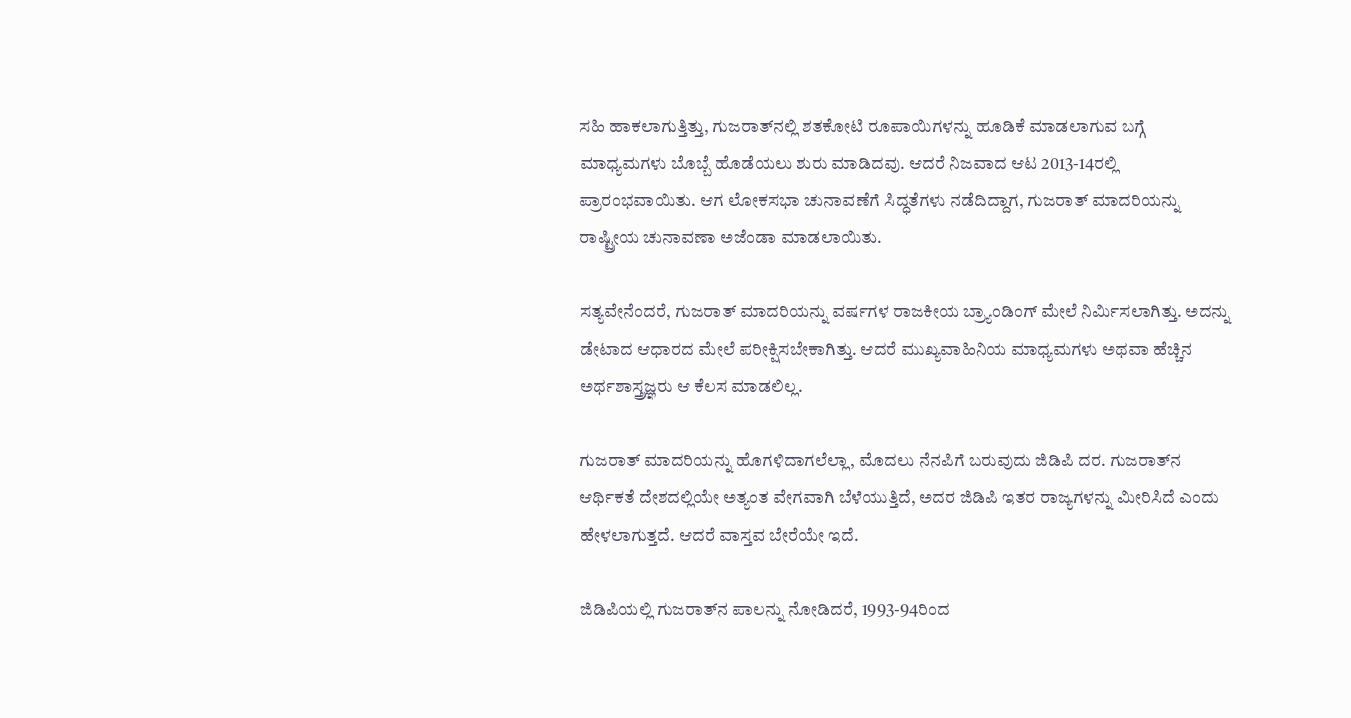ಸಹಿ ಹಾಕಲಾಗುತ್ತಿತ್ತು, ಗುಜರಾತ್‌ನಲ್ಲಿ ಶತಕೋಟಿ ರೂಪಾಯಿಗಳನ್ನು ಹೂಡಿಕೆ ಮಾಡಲಾಗುವ ಬಗ್ಗೆ ಮಾಧ್ಯಮಗಳು ಬೊಬ್ಬೆ ಹೊಡೆಯಲು ಶುರು ಮಾಡಿದವು. ಆದರೆ ನಿಜವಾದ ಆಟ 2013-14ರಲ್ಲಿ ಪ್ರಾರಂಭವಾಯಿತು. ಆಗ ಲೋಕಸಭಾ ಚುನಾವಣೆಗೆ ಸಿದ್ಧತೆಗಳು ನಡೆದಿದ್ದಾಗ, ಗುಜರಾತ್ ಮಾದರಿಯನ್ನು ರಾಷ್ಟ್ರೀಯ ಚುನಾವಣಾ ಅಜೆಂಡಾ ಮಾಡಲಾಯಿತು.

ಸತ್ಯವೇನೆಂದರೆ, ಗುಜರಾತ್ ಮಾದರಿಯನ್ನು ವರ್ಷಗಳ ರಾಜಕೀಯ ಬ್ರ್ಯಾಂಡಿಂಗ್ ಮೇಲೆ ನಿರ್ಮಿಸಲಾಗಿತ್ತು. ಅದನ್ನು ಡೇಟಾದ ಆಧಾರದ ಮೇಲೆ ಪರೀಕ್ಷಿಸಬೇಕಾಗಿತ್ತು. ಆದರೆ ಮುಖ್ಯವಾಹಿನಿಯ ಮಾಧ್ಯಮಗಳು ಅಥವಾ ಹೆಚ್ಚಿನ ಅರ್ಥಶಾಸ್ತ್ರಜ್ಞರು ಆ ಕೆಲಸ ಮಾಡಲಿಲ್ಲ.

ಗುಜರಾತ್ ಮಾದರಿಯನ್ನು ಹೊಗಳಿದಾಗಲೆಲ್ಲಾ, ಮೊದಲು ನೆನಪಿಗೆ ಬರುವುದು ಜಿಡಿಪಿ ದರ. ಗುಜರಾತ್‌ನ ಆರ್ಥಿಕತೆ ದೇಶದಲ್ಲಿಯೇ ಅತ್ಯಂತ ವೇಗವಾಗಿ ಬೆಳೆಯುತ್ತಿದೆ, ಅದರ ಜಿಡಿಪಿ ಇತರ ರಾಜ್ಯಗಳನ್ನು ಮೀರಿಸಿದೆ ಎಂದು ಹೇಳಲಾಗುತ್ತದೆ. ಆದರೆ ವಾಸ್ತವ ಬೇರೆಯೇ ಇದೆ.

ಜಿಡಿಪಿಯಲ್ಲಿ ಗುಜರಾತ್‌ನ ಪಾಲನ್ನು ನೋಡಿದರೆ, 1993-94ರಿಂದ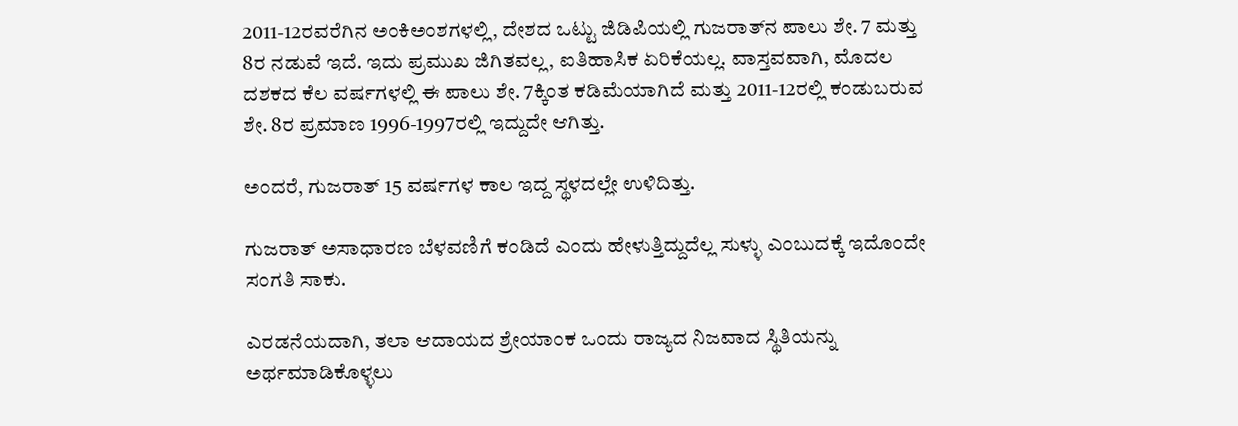2011-12ರವರೆಗಿನ ಅಂಕಿಅಂಶಗಳಲ್ಲಿ, ದೇಶದ ಒಟ್ಟು ಜಿಡಿಪಿಯಲ್ಲಿ ಗುಜರಾತ್‌ನ ಪಾಲು ಶೇ. 7 ಮತ್ತು 8ರ ನಡುವೆ ಇದೆ. ಇದು ಪ್ರಮುಖ ಜಿಗಿತವಲ್ಲ, ಐತಿಹಾಸಿಕ ಏರಿಕೆಯಲ್ಲ. ವಾಸ್ತವವಾಗಿ, ಮೊದಲ ದಶಕದ ಕೆಲ ವರ್ಷಗಳಲ್ಲಿ ಈ ಪಾಲು ಶೇ. 7ಕ್ಕಿಂತ ಕಡಿಮೆಯಾಗಿದೆ ಮತ್ತು 2011-12ರಲ್ಲಿ ಕಂಡುಬರುವ ಶೇ. 8ರ ಪ್ರಮಾಣ 1996-1997ರಲ್ಲಿ ಇದ್ದುದೇ ಆಗಿತ್ತು.

ಅಂದರೆ, ಗುಜರಾತ್ 15 ವರ್ಷಗಳ ಕಾಲ ಇದ್ದ ಸ್ಥಳದಲ್ಲೇ ಉಳಿದಿತ್ತು.

ಗುಜರಾತ್ ಅಸಾಧಾರಣ ಬೆಳವಣಿಗೆ ಕಂಡಿದೆ ಎಂದು ಹೇಳುತ್ತಿದ್ದುದೆಲ್ಲ ಸುಳ್ಳು ಎಂಬುದಕ್ಕೆ ಇದೊಂದೇ ಸಂಗತಿ ಸಾಕು.

ಎರಡನೆಯದಾಗಿ, ತಲಾ ಆದಾಯದ ಶ್ರೇಯಾಂಕ ಒಂದು ರಾಜ್ಯದ ನಿಜವಾದ ಸ್ಥಿತಿಯನ್ನು ಅರ್ಥಮಾಡಿಕೊಳ್ಳಲು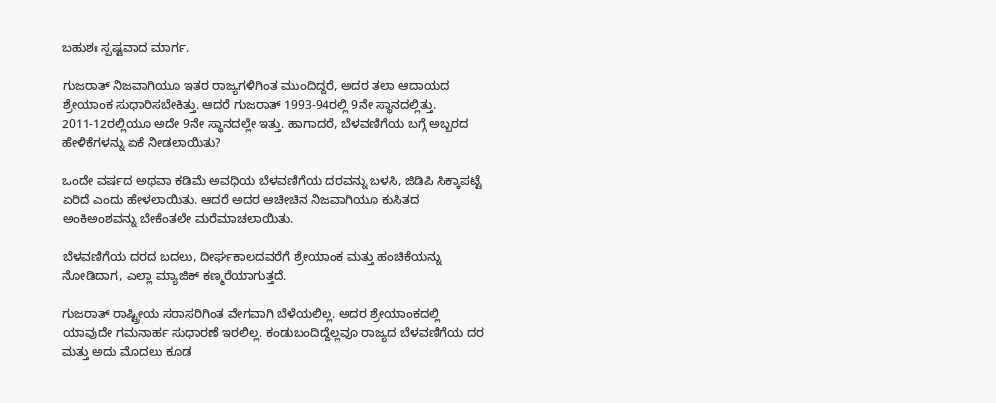ಬಹುಶಃ ಸ್ಪಷ್ಟವಾದ ಮಾರ್ಗ.

ಗುಜರಾತ್ ನಿಜವಾಗಿಯೂ ಇತರ ರಾಜ್ಯಗಳಿಗಿಂತ ಮುಂದಿದ್ದರೆ, ಅದರ ತಲಾ ಆದಾಯದ ಶ್ರೇಯಾಂಕ ಸುಧಾರಿಸಬೇಕಿತ್ತು. ಆದರೆ ಗುಜರಾತ್ 1993-94ರಲ್ಲಿ 9ನೇ ಸ್ಥಾನದಲ್ಲಿತ್ತು. 2011-12ರಲ್ಲಿಯೂ ಅದೇ 9ನೇ ಸ್ಥಾನದಲ್ಲೇ ಇತ್ತು. ಹಾಗಾದರೆ, ಬೆಳವಣಿಗೆಯ ಬಗ್ಗೆ ಅಬ್ಬರದ ಹೇಳಿಕೆಗಳನ್ನು ಏಕೆ ನೀಡಲಾಯಿತು?

ಒಂದೇ ವರ್ಷದ ಅಥವಾ ಕಡಿಮೆ ಅವಧಿಯ ಬೆಳವಣಿಗೆಯ ದರವನ್ನು ಬಳಸಿ, ಜಿಡಿಪಿ ಸಿಕ್ಕಾಪಟ್ಟೆ ಏರಿದೆ ಎಂದು ಹೇಳಲಾಯಿತು. ಆದರೆ ಅದರ ಆಚೀಚಿನ ನಿಜವಾಗಿಯೂ ಕುಸಿತದ ಅಂಕಿಅಂಶವನ್ನು ಬೇಕೆಂತಲೇ ಮರೆಮಾಚಲಾಯಿತು.

ಬೆಳವಣಿಗೆಯ ದರದ ಬದಲು, ದೀರ್ಘಕಾಲದವರೆಗೆ ಶ್ರೇಯಾಂಕ ಮತ್ತು ಹಂಚಿಕೆಯನ್ನು ನೋಡಿದಾಗ, ಎಲ್ಲಾ ಮ್ಯಾಜಿಕ್ ಕಣ್ಮರೆಯಾಗುತ್ತದೆ.

ಗುಜರಾತ್ ರಾಷ್ಟ್ರೀಯ ಸರಾಸರಿಗಿಂತ ವೇಗವಾಗಿ ಬೆಳೆಯಲಿಲ್ಲ. ಅದರ ಶ್ರೇಯಾಂಕದಲ್ಲಿ ಯಾವುದೇ ಗಮನಾರ್ಹ ಸುಧಾರಣೆ ಇರಲಿಲ್ಲ. ಕಂಡುಬಂದಿದ್ದೆಲ್ಲವೂ ರಾಜ್ಯದ ಬೆಳವಣಿಗೆಯ ದರ ಮತ್ತು ಅದು ಮೊದಲು ಕೂಡ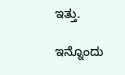ಇತ್ತು.

ಇನ್ನೊಂದು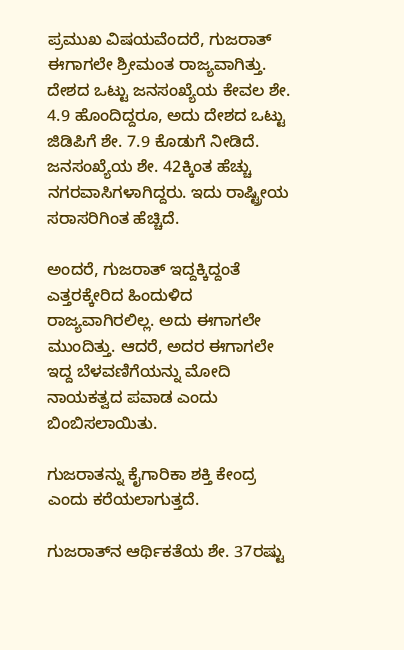ಪ್ರಮುಖ ವಿಷಯವೆಂದರೆ, ಗುಜರಾತ್ ಈಗಾಗಲೇ ಶ್ರೀಮಂತ ರಾಜ್ಯವಾಗಿತ್ತು. ದೇಶದ ಒಟ್ಟು ಜನಸಂಖ್ಯೆಯ ಕೇವಲ ಶೇ. 4.9 ಹೊಂದಿದ್ದರೂ, ಅದು ದೇಶದ ಒಟ್ಟು ಜಿಡಿಪಿಗೆ ಶೇ. 7.9 ಕೊಡುಗೆ ನೀಡಿದೆ. ಜನಸಂಖ್ಯೆಯ ಶೇ. 42ಕ್ಕಿಂತ ಹೆಚ್ಚು ನಗರವಾಸಿಗಳಾಗಿದ್ದರು. ಇದು ರಾಷ್ಟ್ರೀಯ ಸರಾಸರಿಗಿಂತ ಹೆಚ್ಚಿದೆ.

ಅಂದರೆ, ಗುಜರಾತ್ ಇದ್ದಕ್ಕಿದ್ದಂತೆ ಎತ್ತರಕ್ಕೇರಿದ ಹಿಂದುಳಿದ ರಾಜ್ಯವಾಗಿರಲಿಲ್ಲ. ಅದು ಈಗಾಗಲೇ ಮುಂದಿತ್ತು. ಆದರೆ, ಅದರ ಈಗಾಗಲೇ ಇದ್ದ ಬೆಳವಣಿಗೆಯನ್ನು ಮೋದಿ ನಾಯಕತ್ವದ ಪವಾಡ ಎಂದು ಬಿಂಬಿಸಲಾಯಿತು.

ಗುಜರಾತನ್ನು ಕೈಗಾರಿಕಾ ಶಕ್ತಿ ಕೇಂದ್ರ ಎಂದು ಕರೆಯಲಾಗುತ್ತದೆ.

ಗುಜರಾತ್‌ನ ಆರ್ಥಿಕತೆಯ ಶೇ. 37ರಷ್ಟು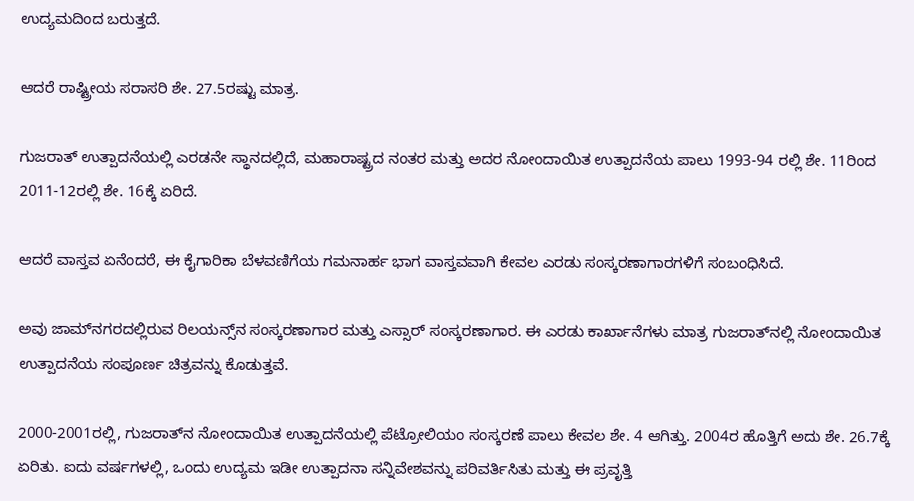ಉದ್ಯಮದಿಂದ ಬರುತ್ತದೆ.

ಆದರೆ ರಾಷ್ಟ್ರೀಯ ಸರಾಸರಿ ಶೇ. 27.5ರಷ್ಟು ಮಾತ್ರ.

ಗುಜರಾತ್ ಉತ್ಪಾದನೆಯಲ್ಲಿ ಎರಡನೇ ಸ್ಥಾನದಲ್ಲಿದೆ, ಮಹಾರಾಷ್ಟ್ರದ ನಂತರ ಮತ್ತು ಅದರ ನೋಂದಾಯಿತ ಉತ್ಪಾದನೆಯ ಪಾಲು 1993-94 ರಲ್ಲಿ ಶೇ. 11ರಿಂದ 2011-12ರಲ್ಲಿ ಶೇ. 16ಕ್ಕೆ ಏರಿದೆ.

ಆದರೆ ವಾಸ್ತವ ಏನೆಂದರೆ, ಈ ಕೈಗಾರಿಕಾ ಬೆಳವಣಿಗೆಯ ಗಮನಾರ್ಹ ಭಾಗ ವಾಸ್ತವವಾಗಿ ಕೇವಲ ಎರಡು ಸಂಸ್ಕರಣಾಗಾರಗಳಿಗೆ ಸಂಬಂಧಿಸಿದೆ.

ಅವು ಜಾಮ್‌ನಗರದಲ್ಲಿರುವ ರಿಲಯನ್ಸ್‌ನ ಸಂಸ್ಕರಣಾಗಾರ ಮತ್ತು ಎಸ್ಸಾರ್ ಸಂಸ್ಕರಣಾಗಾರ. ಈ ಎರಡು ಕಾರ್ಖಾನೆಗಳು ಮಾತ್ರ ಗುಜರಾತ್‌ನಲ್ಲಿ ನೋಂದಾಯಿತ ಉತ್ಪಾದನೆಯ ಸಂಪೂರ್ಣ ಚಿತ್ರವನ್ನು ಕೊಡುತ್ತವೆ.

2000-2001ರಲ್ಲಿ, ಗುಜರಾತ್‌ನ ನೋಂದಾಯಿತ ಉತ್ಪಾದನೆಯಲ್ಲಿ ಪೆಟ್ರೋಲಿಯಂ ಸಂಸ್ಕರಣೆ ಪಾಲು ಕೇವಲ ಶೇ. 4 ಆಗಿತ್ತು. 2004ರ ಹೊತ್ತಿಗೆ ಅದು ಶೇ. 26.7ಕ್ಕೆ ಏರಿತು. ಐದು ವರ್ಷಗಳಲ್ಲಿ, ಒಂದು ಉದ್ಯಮ ಇಡೀ ಉತ್ಪಾದನಾ ಸನ್ನಿವೇಶವನ್ನು ಪರಿವರ್ತಿಸಿತು ಮತ್ತು ಈ ಪ್ರವೃತ್ತಿ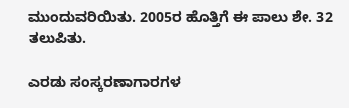ಮುಂದುವರಿಯಿತು. 2005ರ ಹೊತ್ತಿಗೆ ಈ ಪಾಲು ಶೇ. 32 ತಲುಪಿತು.

ಎರಡು ಸಂಸ್ಕರಣಾಗಾರಗಳ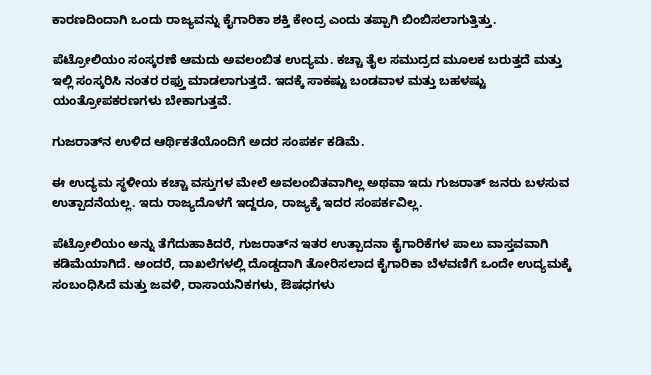ಕಾರಣದಿಂದಾಗಿ ಒಂದು ರಾಜ್ಯವನ್ನು ಕೈಗಾರಿಕಾ ಶಕ್ತಿ ಕೇಂದ್ರ ಎಂದು ತಪ್ಪಾಗಿ ಬಿಂಬಿಸಲಾಗುತ್ತಿತ್ತು.

ಪೆಟ್ರೋಲಿಯಂ ಸಂಸ್ಕರಣೆ ಆಮದು ಅವಲಂಬಿತ ಉದ್ಯಮ. ಕಚ್ಚಾ ತೈಲ ಸಮುದ್ರದ ಮೂಲಕ ಬರುತ್ತದೆ ಮತ್ತು ಇಲ್ಲಿ ಸಂಸ್ಕರಿಸಿ ನಂತರ ರಫ್ತು ಮಾಡಲಾಗುತ್ತದೆ. ಇದಕ್ಕೆ ಸಾಕಷ್ಟು ಬಂಡವಾಳ ಮತ್ತು ಬಹಳಷ್ಟು ಯಂತ್ರೋಪಕರಣಗಳು ಬೇಕಾಗುತ್ತವೆ.

ಗುಜರಾತ್‌ನ ಉಳಿದ ಆರ್ಥಿಕತೆಯೊಂದಿಗೆ ಅದರ ಸಂಪರ್ಕ ಕಡಿಮೆ.

ಈ ಉದ್ಯಮ ಸ್ಥಳೀಯ ಕಚ್ಚಾ ವಸ್ತುಗಳ ಮೇಲೆ ಅವಲಂಬಿತವಾಗಿಲ್ಲ ಅಥವಾ ಇದು ಗುಜರಾತ್ ಜನರು ಬಳಸುವ ಉತ್ಪಾದನೆಯಲ್ಲ. ಇದು ರಾಜ್ಯದೊಳಗೆ ಇದ್ದರೂ, ರಾಜ್ಯಕ್ಕೆ ಇದರ ಸಂಪರ್ಕವಿಲ್ಲ.

ಪೆಟ್ರೋಲಿಯಂ ಅನ್ನು ತೆಗೆದುಹಾಕಿದರೆ, ಗುಜರಾತ್‌ನ ಇತರ ಉತ್ಪಾದನಾ ಕೈಗಾರಿಕೆಗಳ ಪಾಲು ವಾಸ್ತವವಾಗಿ ಕಡಿಮೆಯಾಗಿದೆ. ಅಂದರೆ, ದಾಖಲೆಗಳಲ್ಲಿ ದೊಡ್ಡದಾಗಿ ತೋರಿಸಲಾದ ಕೈಗಾರಿಕಾ ಬೆಳವಣಿಗೆ ಒಂದೇ ಉದ್ಯಮಕ್ಕೆ ಸಂಬಂಧಿಸಿದೆ ಮತ್ತು ಜವಳಿ, ರಾಸಾಯನಿಕಗಳು, ಔಷಧಗಳು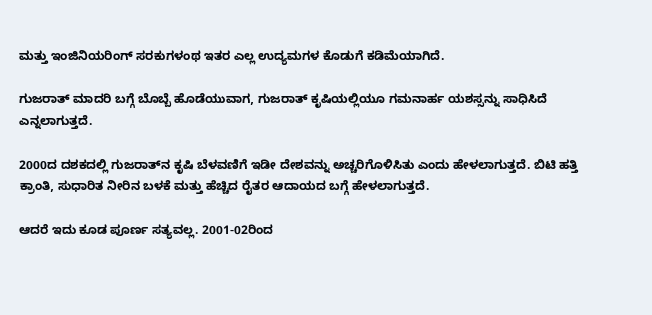ಮತ್ತು ಇಂಜಿನಿಯರಿಂಗ್ ಸರಕುಗಳಂಥ ಇತರ ಎಲ್ಲ ಉದ್ಯಮಗಳ ಕೊಡುಗೆ ಕಡಿಮೆಯಾಗಿದೆ.

ಗುಜರಾತ್ ಮಾದರಿ ಬಗ್ಗೆ ಬೊಬ್ಬೆ ಹೊಡೆಯುವಾಗ, ಗುಜರಾತ್ ಕೃಷಿಯಲ್ಲಿಯೂ ಗಮನಾರ್ಹ ಯಶಸ್ಸನ್ನು ಸಾಧಿಸಿದೆ ಎನ್ನಲಾಗುತ್ತದೆ.

2000ದ ದಶಕದಲ್ಲಿ ಗುಜರಾತ್‌ನ ಕೃಷಿ ಬೆಳವಣಿಗೆ ಇಡೀ ದೇಶವನ್ನು ಅಚ್ಚರಿಗೊಳಿಸಿತು ಎಂದು ಹೇಳಲಾಗುತ್ತದೆ. ಬಿಟಿ ಹತ್ತಿ ಕ್ರಾಂತಿ, ಸುಧಾರಿತ ನೀರಿನ ಬಳಕೆ ಮತ್ತು ಹೆಚ್ಚಿದ ರೈತರ ಆದಾಯದ ಬಗ್ಗೆ ಹೇಳಲಾಗುತ್ತದೆ.

ಆದರೆ ಇದು ಕೂಡ ಪೂರ್ಣ ಸತ್ಯವಲ್ಲ. 2001-02ರಿಂದ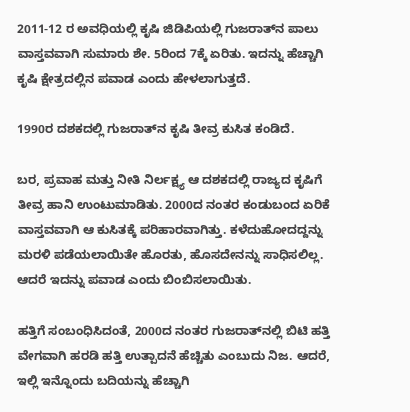2011-12 ರ ಅವಧಿಯಲ್ಲಿ ಕೃಷಿ ಜಿಡಿಪಿಯಲ್ಲಿ ಗುಜರಾತ್‌ನ ಪಾಲು ವಾಸ್ತವವಾಗಿ ಸುಮಾರು ಶೇ. 5ರಿಂದ 7ಕ್ಕೆ ಏರಿತು. ಇದನ್ನು ಹೆಚ್ಚಾಗಿ ಕೃಷಿ ಕ್ಷೇತ್ರದಲ್ಲಿನ ಪವಾಡ ಎಂದು ಹೇಳಲಾಗುತ್ತದೆ.

1990ರ ದಶಕದಲ್ಲಿ ಗುಜರಾತ್‌ನ ಕೃಷಿ ತೀವ್ರ ಕುಸಿತ ಕಂಡಿದೆ.

ಬರ, ಪ್ರವಾಹ ಮತ್ತು ನೀತಿ ನಿರ್ಲಕ್ಷ್ಯ ಆ ದಶಕದಲ್ಲಿ ರಾಜ್ಯದ ಕೃಷಿಗೆ ತೀವ್ರ ಹಾನಿ ಉಂಟುಮಾಡಿತು. 2000ದ ನಂತರ ಕಂಡುಬಂದ ಏರಿಕೆ ವಾಸ್ತವವಾಗಿ ಆ ಕುಸಿತಕ್ಕೆ ಪರಿಹಾರವಾಗಿತ್ತು. ಕಳೆದುಹೋದದ್ದನ್ನು ಮರಳಿ ಪಡೆಯಲಾಯಿತೇ ಹೊರತು, ಹೊಸದೇನನ್ನು ಸಾಧಿಸಲಿಲ್ಲ. ಆದರೆ ಇದನ್ನು ಪವಾಡ ಎಂದು ಬಿಂಬಿಸಲಾಯಿತು.

ಹತ್ತಿಗೆ ಸಂಬಂಧಿಸಿದಂತೆ, 2000ದ ನಂತರ ಗುಜರಾತ್‌ನಲ್ಲಿ ಬಿಟಿ ಹತ್ತಿ ವೇಗವಾಗಿ ಹರಡಿ ಹತ್ತಿ ಉತ್ಪಾದನೆ ಹೆಚ್ಚಿತು ಎಂಬುದು ನಿಜ. ಆದರೆ, ಇಲ್ಲಿ ಇನ್ನೊಂದು ಬದಿಯನ್ನು ಹೆಚ್ಚಾಗಿ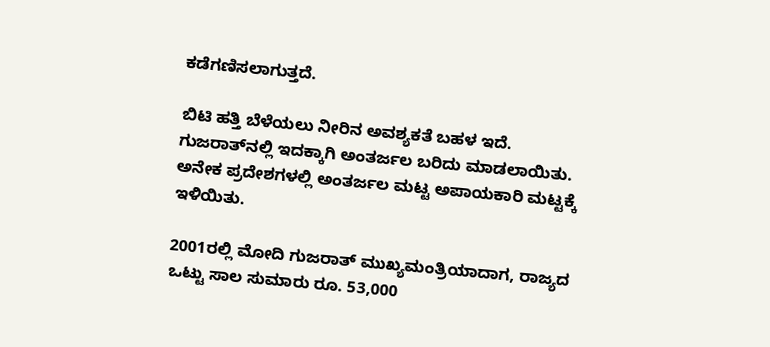ಕಡೆಗಣಿಸಲಾಗುತ್ತದೆ.

ಬಿಟಿ ಹತ್ತಿ ಬೆಳೆಯಲು ನೀರಿನ ಅವಶ್ಯಕತೆ ಬಹಳ ಇದೆ. ಗುಜರಾತ್‌ನಲ್ಲಿ ಇದಕ್ಕಾಗಿ ಅಂತರ್ಜಲ ಬರಿದು ಮಾಡಲಾಯಿತು. ಅನೇಕ ಪ್ರದೇಶಗಳಲ್ಲಿ ಅಂತರ್ಜಲ ಮಟ್ಟ ಅಪಾಯಕಾರಿ ಮಟ್ಟಕ್ಕೆ ಇಳಿಯಿತು.

2001ರಲ್ಲಿ ಮೋದಿ ಗುಜರಾತ್ ಮುಖ್ಯಮಂತ್ರಿಯಾದಾಗ, ರಾಜ್ಯದ ಒಟ್ಟು ಸಾಲ ಸುಮಾರು ರೂ. 53,000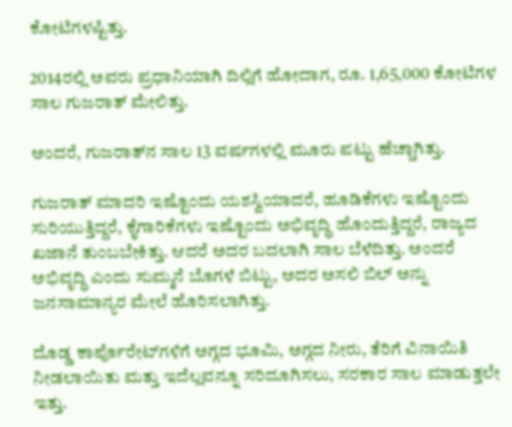ಕೋಟಿಗಳಷ್ಟಿತ್ತು.

2014ರಲ್ಲಿ ಅವರು ಪ್ರಧಾನಿಯಾಗಿ ದಿಲ್ಲಿಗೆ ಹೋದಾಗ, ರೂ. 1,65,000 ಕೋಟಿಗಳ ಸಾಲ ಗುಜರಾತ್ ಮೇಲಿತ್ತು.

ಅಂದರೆ, ಗುಜರಾತ್‌ನ ಸಾಲ 13 ವರ್ಷಗಳಲ್ಲಿ ಮೂರು ಪಟ್ಟು ಹೆಚ್ಚಾಗಿತ್ತು.

ಗುಜರಾತ್ ಮಾದರಿ ಇಷ್ಟೊಂದು ಯಶಸ್ವಿಯಾದರೆ, ಹೂಡಿಕೆಗಳು ಇಷ್ಟೊಂದು ಸುರಿಯುತ್ತಿದ್ದರೆ, ಕೈಗಾರಿಕೆಗಳು ಇಷ್ಟೊಂದು ಅಭಿವೃದ್ಧಿ ಹೊಂದುತ್ತಿದ್ದರೆ, ರಾಜ್ಯದ ಖಜಾನೆ ತುಂಬಬೇಕಿತ್ತು. ಆದರೆ ಅದರ ಬದಲಾಗಿ ಸಾಲ ಬೆಳೆದಿತ್ತು. ಅಂದರೆ ಅಭಿವೃದ್ಧಿ ಎಂದು ಸುಮ್ಮನೆ ಬೊಗಳೆ ಬಿಟ್ಟು, ಅದರ ಅಸಲಿ ಬಿಲ್ ಅನ್ನು ಜನಸಾಮಾನ್ಯರ ಮೇಲೆ ಹೊರಿಸಲಾಗಿತ್ತು.

ದೊಡ್ಡ ಕಾರ್ಪೊರೇಟ್‌ಗಳಿಗೆ ಅಗ್ಗದ ಭೂಮಿ, ಅಗ್ಗದ ನೀರು, ತೆರಿಗೆ ವಿನಾಯಿತಿ ನೀಡಲಾಯಿತು ಮತ್ತು ಇದೆಲ್ಲವನ್ನೂ ಸರಿದೂಗಿಸಲು, ಸರಕಾರ ಸಾಲ ಮಾಡುತ್ತಲೇ ಇತ್ತು.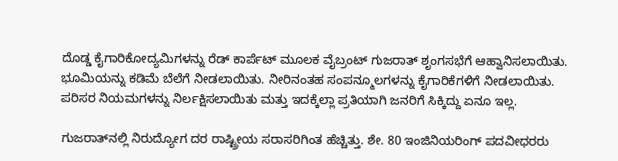ದೊಡ್ಡ ಕೈಗಾರಿಕೋದ್ಯಮಿಗಳನ್ನು ರೆಡ್ ಕಾರ್ಪೆಟ್ ಮೂಲಕ ವೈಬ್ರಂಟ್ ಗುಜರಾತ್ ಶೃಂಗಸಭೆಗೆ ಆಹ್ವಾನಿಸಲಾಯಿತು. ಭೂಮಿಯನ್ನು ಕಡಿಮೆ ಬೆಲೆಗೆ ನೀಡಲಾಯಿತು. ನೀರಿನಂತಹ ಸಂಪನ್ಮೂಲಗಳನ್ನು ಕೈಗಾರಿಕೆಗಳಿಗೆ ನೀಡಲಾಯಿತು. ಪರಿಸರ ನಿಯಮಗಳನ್ನು ನಿರ್ಲಕ್ಷಿಸಲಾಯಿತು ಮತ್ತು ಇದಕ್ಕೆಲ್ಲಾ ಪ್ರತಿಯಾಗಿ ಜನರಿಗೆ ಸಿಕ್ಕಿದ್ದು ಏನೂ ಇಲ್ಲ.

ಗುಜರಾತ್‌ನಲ್ಲಿ ನಿರುದ್ಯೋಗ ದರ ರಾಷ್ಟ್ರೀಯ ಸರಾಸರಿಗಿಂತ ಹೆಚ್ಚಿತ್ತು. ಶೇ. 80 ಇಂಜಿನಿಯರಿಂಗ್ ಪದವೀಧರರು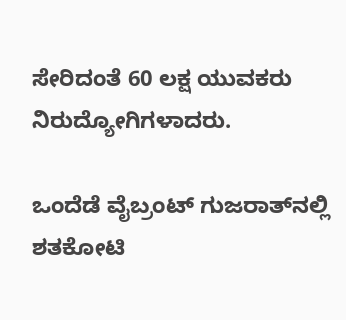ಸೇರಿದಂತೆ 60 ಲಕ್ಷ ಯುವಕರು ನಿರುದ್ಯೋಗಿಗಳಾದರು.

ಒಂದೆಡೆ ವೈಬ್ರಂಟ್ ಗುಜರಾತ್‌ನಲ್ಲಿ ಶತಕೋಟಿ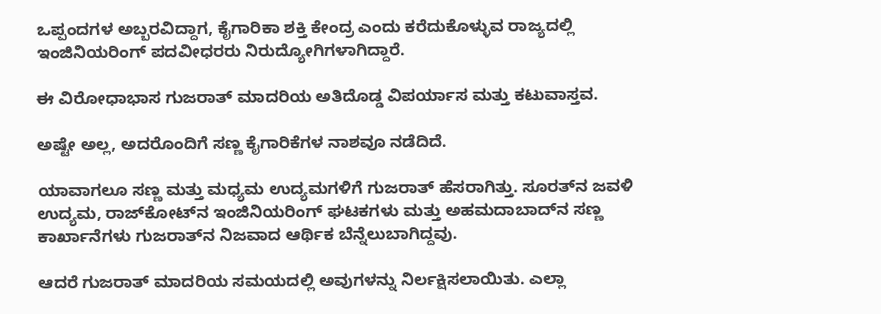ಒಪ್ಪಂದಗಳ ಅಬ್ಬರವಿದ್ದಾಗ, ಕೈಗಾರಿಕಾ ಶಕ್ತಿ ಕೇಂದ್ರ ಎಂದು ಕರೆದುಕೊಳ್ಳುವ ರಾಜ್ಯದಲ್ಲಿ ಇಂಜಿನಿಯರಿಂಗ್ ಪದವೀಧರರು ನಿರುದ್ಯೋಗಿಗಳಾಗಿದ್ದಾರೆ.

ಈ ವಿರೋಧಾಭಾಸ ಗುಜರಾತ್ ಮಾದರಿಯ ಅತಿದೊಡ್ಡ ವಿಪರ್ಯಾಸ ಮತ್ತು ಕಟುವಾಸ್ತವ.

ಅಷ್ಟೇ ಅಲ್ಲ, ಅದರೊಂದಿಗೆ ಸಣ್ಣ ಕೈಗಾರಿಕೆಗಳ ನಾಶವೂ ನಡೆದಿದೆ.

ಯಾವಾಗಲೂ ಸಣ್ಣ ಮತ್ತು ಮಧ್ಯಮ ಉದ್ಯಮಗಳಿಗೆ ಗುಜರಾತ್ ಹೆಸರಾಗಿತ್ತು. ಸೂರತ್‌ನ ಜವಳಿ ಉದ್ಯಮ, ರಾಜ್‌ಕೋಟ್‌ನ ಇಂಜಿನಿಯರಿಂಗ್ ಘಟಕಗಳು ಮತ್ತು ಅಹಮದಾಬಾದ್‌ನ ಸಣ್ಣ ಕಾರ್ಖಾನೆಗಳು ಗುಜರಾತ್‌ನ ನಿಜವಾದ ಆರ್ಥಿಕ ಬೆನ್ನೆಲುಬಾಗಿದ್ದವು.

ಆದರೆ ಗುಜರಾತ್ ಮಾದರಿಯ ಸಮಯದಲ್ಲಿ ಅವುಗಳನ್ನು ನಿರ್ಲಕ್ಷಿಸಲಾಯಿತು. ಎಲ್ಲಾ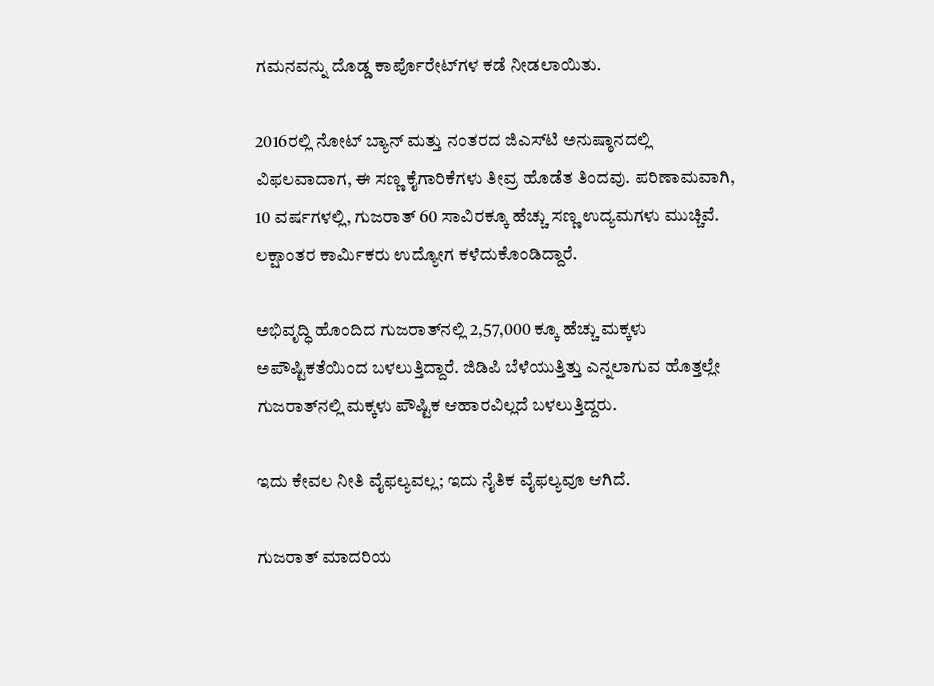ಗಮನವನ್ನು ದೊಡ್ಡ ಕಾರ್ಪೊರೇಟ್‌ಗಳ ಕಡೆ ನೀಡಲಾಯಿತು.

2016ರಲ್ಲಿ ನೋಟ್ ಬ್ಯಾನ್ ಮತ್ತು ನಂತರದ ಜಿಎಸ್‌ಟಿ ಅನುಷ್ಠಾನದಲ್ಲಿ ವಿಫಲವಾದಾಗ, ಈ ಸಣ್ಣ ಕೈಗಾರಿಕೆಗಳು ತೀವ್ರ ಹೊಡೆತ ತಿಂದವು. ಪರಿಣಾಮವಾಗಿ, 10 ವರ್ಷಗಳಲ್ಲಿ, ಗುಜರಾತ್ 60 ಸಾವಿರಕ್ಕೂ ಹೆಚ್ಚು ಸಣ್ಣ ಉದ್ಯಮಗಳು ಮುಚ್ಚಿವೆ. ಲಕ್ಷಾಂತರ ಕಾರ್ಮಿಕರು ಉದ್ಯೋಗ ಕಳೆದುಕೊಂಡಿದ್ದಾರೆ.

ಅಭಿವೃದ್ಧಿ ಹೊಂದಿದ ಗುಜರಾತ್‌ನಲ್ಲಿ 2,57,000 ಕ್ಕೂ ಹೆಚ್ಚು ಮಕ್ಕಳು ಅಪೌಷ್ಟಿಕತೆಯಿಂದ ಬಳಲುತ್ತಿದ್ದಾರೆ. ಜಿಡಿಪಿ ಬೆಳೆಯುತ್ತಿತ್ತು ಎನ್ನಲಾಗುವ ಹೊತ್ತಲ್ಲೇ ಗುಜರಾತ್‌ನಲ್ಲಿ ಮಕ್ಕಳು ಪೌಷ್ಟಿಕ ಆಹಾರವಿಲ್ಲದೆ ಬಳಲುತ್ತಿದ್ದರು.

ಇದು ಕೇವಲ ನೀತಿ ವೈಫಲ್ಯವಲ್ಲ; ಇದು ನೈತಿಕ ವೈಫಲ್ಯವೂ ಆಗಿದೆ.

ಗುಜರಾತ್ ಮಾದರಿಯ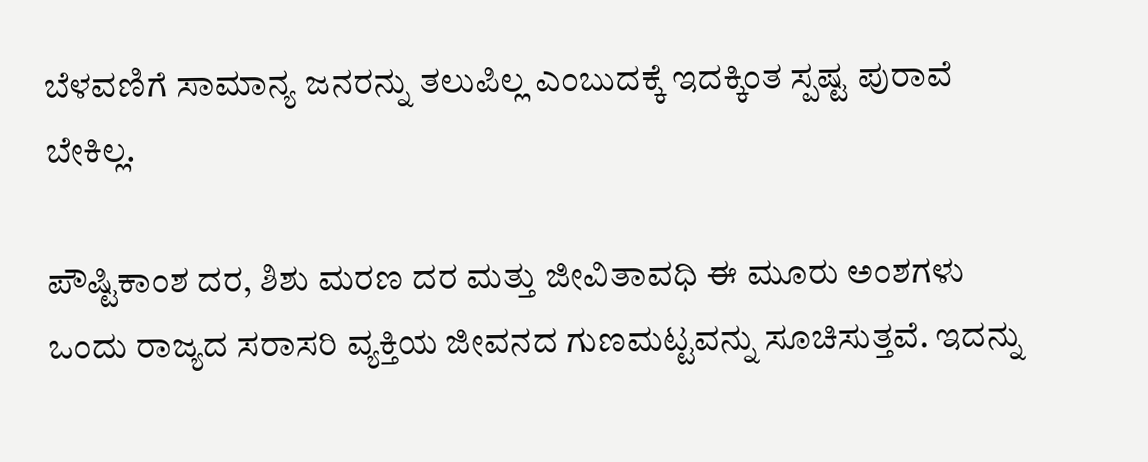ಬೆಳವಣಿಗೆ ಸಾಮಾನ್ಯ ಜನರನ್ನು ತಲುಪಿಲ್ಲ ಎಂಬುದಕ್ಕೆ ಇದಕ್ಕಿಂತ ಸ್ಪಷ್ಟ ಪುರಾವೆ ಬೇಕಿಲ್ಲ.

ಪೌಷ್ಟಿಕಾಂಶ ದರ, ಶಿಶು ಮರಣ ದರ ಮತ್ತು ಜೀವಿತಾವಧಿ ಈ ಮೂರು ಅಂಶಗಳು ಒಂದು ರಾಜ್ಯದ ಸರಾಸರಿ ವ್ಯಕ್ತಿಯ ಜೀವನದ ಗುಣಮಟ್ಟವನ್ನು ಸೂಚಿಸುತ್ತವೆ. ಇದನ್ನು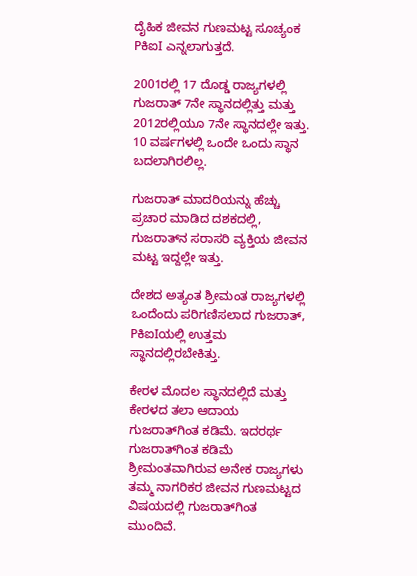ದೈಹಿಕ ಜೀವನ ಗುಣಮಟ್ಟ ಸೂಚ್ಯಂಕ PಕಿಐI ಎನ್ನಲಾಗುತ್ತದೆ.

2001ರಲ್ಲಿ 17 ದೊಡ್ಡ ರಾಜ್ಯಗಳಲ್ಲಿ ಗುಜರಾತ್ 7ನೇ ಸ್ಥಾನದಲ್ಲಿತ್ತು ಮತ್ತು 2012ರಲ್ಲಿಯೂ 7ನೇ ಸ್ಥಾನದಲ್ಲೇ ಇತ್ತು. 10 ವರ್ಷಗಳಲ್ಲಿ ಒಂದೇ ಒಂದು ಸ್ಥಾನ ಬದಲಾಗಿರಲಿಲ್ಲ.

ಗುಜರಾತ್ ಮಾದರಿಯನ್ನು ಹೆಚ್ಚು ಪ್ರಚಾರ ಮಾಡಿದ ದಶಕದಲ್ಲಿ, ಗುಜರಾತ್‌ನ ಸರಾಸರಿ ವ್ಯಕ್ತಿಯ ಜೀವನ ಮಟ್ಟ ಇದ್ದಲ್ಲೇ ಇತ್ತು.

ದೇಶದ ಅತ್ಯಂತ ಶ್ರೀಮಂತ ರಾಜ್ಯಗಳಲ್ಲಿ ಒಂದೆಂದು ಪರಿಗಣಿಸಲಾದ ಗುಜರಾತ್, PಕಿಐIಯಲ್ಲಿ ಉತ್ತಮ ಸ್ಥಾನದಲ್ಲಿರಬೇಕಿತ್ತು.

ಕೇರಳ ಮೊದಲ ಸ್ಥಾನದಲ್ಲಿದೆ ಮತ್ತು ಕೇರಳದ ತಲಾ ಆದಾಯ ಗುಜರಾತ್‌ಗಿಂತ ಕಡಿಮೆ. ಇದರರ್ಥ ಗುಜರಾತ್‌ಗಿಂತ ಕಡಿಮೆ ಶ್ರೀಮಂತವಾಗಿರುವ ಅನೇಕ ರಾಜ್ಯಗಳು ತಮ್ಮ ನಾಗರಿಕರ ಜೀವನ ಗುಣಮಟ್ಟದ ವಿಷಯದಲ್ಲಿ ಗುಜರಾತ್‌ಗಿಂತ ಮುಂದಿವೆ.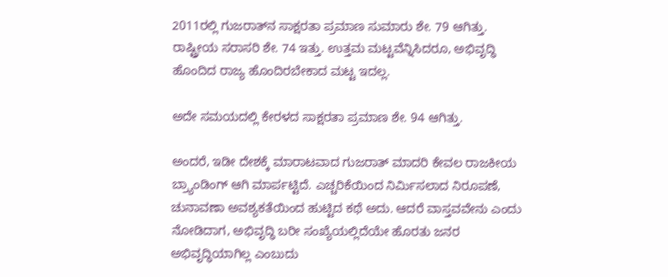2011ರಲ್ಲಿ ಗುಜರಾತ್‌ನ ಸಾಕ್ಷರತಾ ಪ್ರಮಾಣ ಸುಮಾರು ಶೇ. 79 ಆಗಿತ್ತು. ರಾಷ್ಟ್ರೀಯ ಸರಾಸರಿ ಶೇ. 74 ಇತ್ತು. ಉತ್ತಮ ಮಟ್ಟವೆನ್ನಿಸಿದರೂ, ಅಭಿವೃದ್ಧಿ ಹೊಂದಿದ ರಾಜ್ಯ ಹೊಂದಿರಬೇಕಾದ ಮಟ್ಟ ಇದಲ್ಲ.

ಅದೇ ಸಮಯದಲ್ಲಿ ಕೇರಳದ ಸಾಕ್ಷರತಾ ಪ್ರಮಾಣ ಶೇ. 94 ಆಗಿತ್ತು.

ಅಂದರೆ, ಇಡೀ ದೇಶಕ್ಕೆ ಮಾರಾಟವಾದ ಗುಜರಾತ್ ಮಾದರಿ ಕೇವಲ ರಾಜಕೀಯ ಬ್ರ್ಯಾಂಡಿಂಗ್ ಆಗಿ ಮಾರ್ಪಟ್ಟಿದೆ. ಎಚ್ಚರಿಕೆಯಿಂದ ನಿರ್ಮಿಸಲಾದ ನಿರೂಪಣೆ, ಚುನಾವಣಾ ಅವಶ್ಯಕತೆಯಿಂದ ಹುಟ್ಟಿದ ಕಥೆ ಅದು. ಆದರೆ ವಾಸ್ತವವೇನು ಎಂದು ನೋಡಿದಾಗ, ಅಭಿವೃದ್ಧಿ ಬರೀ ಸಂಖ್ಯೆಯಲ್ಲಿದೆಯೇ ಹೊರತು ಜನರ ಅಭಿವೃದ್ಧಿಯಾಗಿಲ್ಲ ಎಂಬುದು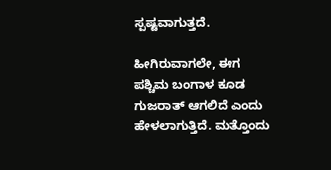ಸ್ಪಷ್ಟವಾಗುತ್ತದೆ.

ಹೀಗಿರುವಾಗಲೇ, ಈಗ ಪಶ್ಚಿಮ ಬಂಗಾಳ ಕೂಡ ಗುಜರಾತ್ ಆಗಲಿದೆ ಎಂದು ಹೇಳಲಾಗುತ್ತಿದೆ. ಮತ್ತೊಂದು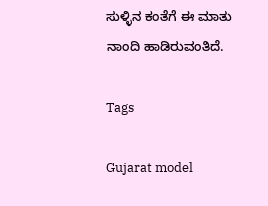ಸುಳ್ಳಿನ ಕಂತೆಗೆ ಈ ಮಾತು ನಾಂದಿ ಹಾಡಿರುವಂತಿದೆ.

Tags

Gujarat model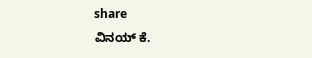share
ವಿನಯ್ ಕೆ.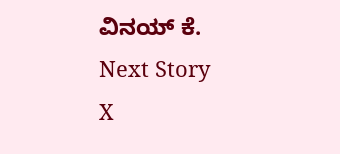ವಿನಯ್ ಕೆ.
Next Story
X